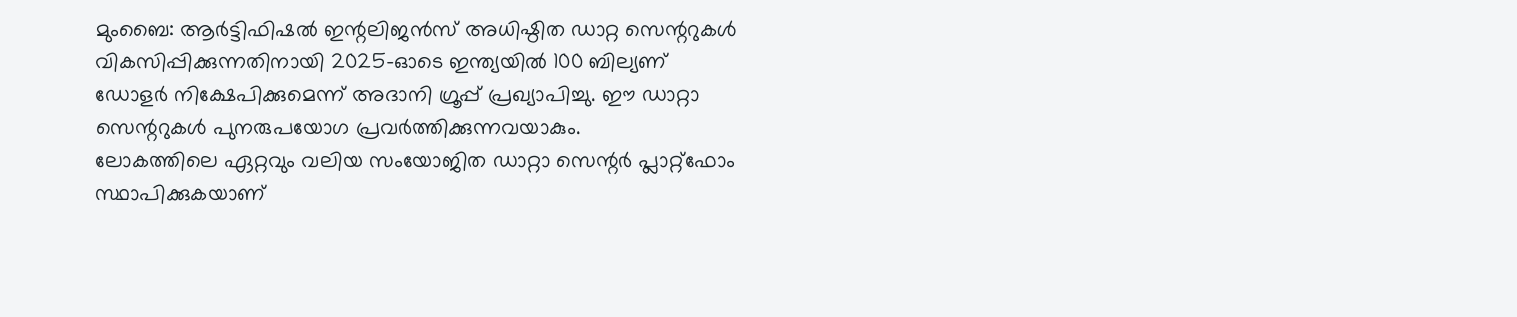മുംബൈ: ആർട്ടിഫിഷൽ ഇന്റലിജൻസ് അധിഷ്ഠിത ഡാറ്റ സെന്ററുകൾ വികസിപ്പിക്കുന്നതിനായി 2025-ഓടെ ഇന്ത്യയിൽ 100 ബില്യണ് ഡോളർ നിക്ഷേപിക്കുമെന്ന് അദാനി ഗ്രൂപ്പ് പ്രഖ്യാപിച്ചു. ഈ ഡാറ്റാ സെന്ററുകൾ പുനരുപയോഗ പ്രവർത്തിക്കുന്നവയാകും.
ലോകത്തിലെ ഏറ്റവും വലിയ സംയോജിത ഡാറ്റാ സെന്റർ പ്ലാറ്റ്ഫോം സ്ഥാപിക്കുകയാണ്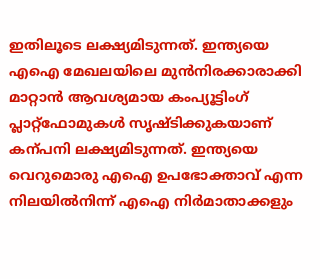ഇതിലൂടെ ലക്ഷ്യമിടുന്നത്. ഇന്ത്യയെ എഐ മേഖലയിലെ മുൻനിരക്കാരാക്കി മാറ്റാൻ ആവശ്യമായ കംപ്യൂട്ടിംഗ് പ്ലാറ്റ്ഫോമുകൾ സൃഷ്ടിക്കുകയാണ് കന്പനി ലക്ഷ്യമിടുന്നത്. ഇന്ത്യയെ വെറുമൊരു എഐ ഉപഭോക്താവ് എന്ന നിലയിൽനിന്ന് എഐ നിർമാതാക്കളും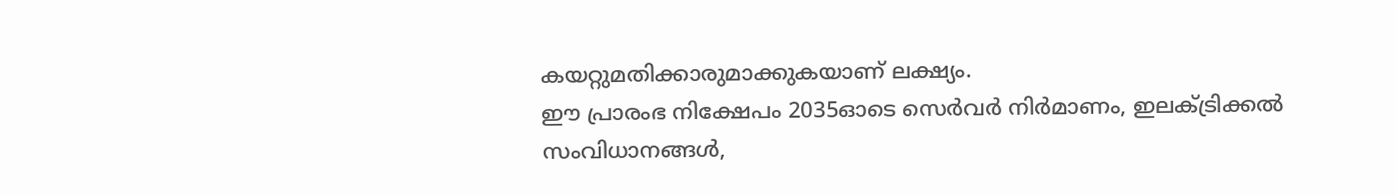കയറ്റുമതിക്കാരുമാക്കുകയാണ് ലക്ഷ്യം.
ഈ പ്രാരംഭ നിക്ഷേപം 2035ഓടെ സെർവർ നിർമാണം, ഇലക്ട്രിക്കൽ സംവിധാനങ്ങൾ,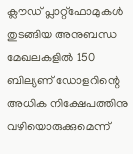ക്ലൗഡ് പ്ലാറ്റ്ഫോമുകൾ തുടങ്ങിയ അനുബന്ധ മേഖലകളിൽ 150 ബില്യണ് ഡോളറിന്റെ അധിക നിക്ഷേപത്തിനു വഴിയൊരുക്കുമെന്ന്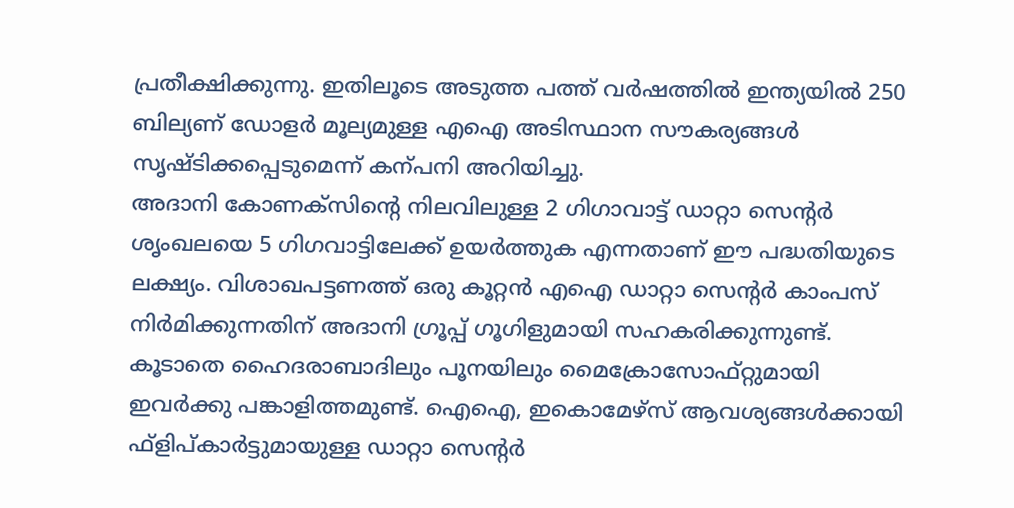പ്രതീക്ഷിക്കുന്നു. ഇതിലൂടെ അടുത്ത പത്ത് വർഷത്തിൽ ഇന്ത്യയിൽ 250 ബില്യണ് ഡോളർ മൂല്യമുള്ള എഐ അടിസ്ഥാന സൗകര്യങ്ങൾ സൃഷ്ടിക്കപ്പെടുമെന്ന് കന്പനി അറിയിച്ചു.
അദാനി കോണക്സിന്റെ നിലവിലുള്ള 2 ഗിഗാവാട്ട് ഡാറ്റാ സെന്റർ ശൃംഖലയെ 5 ഗിഗവാട്ടിലേക്ക് ഉയർത്തുക എന്നതാണ് ഈ പദ്ധതിയുടെ ലക്ഷ്യം. വിശാഖപട്ടണത്ത് ഒരു കൂറ്റൻ എഐ ഡാറ്റാ സെന്റർ കാംപസ് നിർമിക്കുന്നതിന് അദാനി ഗ്രൂപ്പ് ഗൂഗിളുമായി സഹകരിക്കുന്നുണ്ട്. കൂടാതെ ഹൈദരാബാദിലും പൂനയിലും മൈക്രോസോഫ്റ്റുമായി ഇവർക്കു പങ്കാളിത്തമുണ്ട്. ഐഐ, ഇകൊമേഴ്സ് ആവശ്യങ്ങൾക്കായി ഫ്ളിപ്കാർട്ടുമായുള്ള ഡാറ്റാ സെന്റർ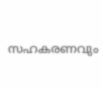സഹകരണവും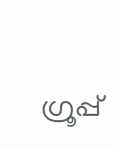ഗ്രൂപ്പ്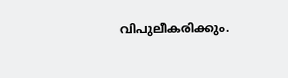വിപുലീകരിക്കും.